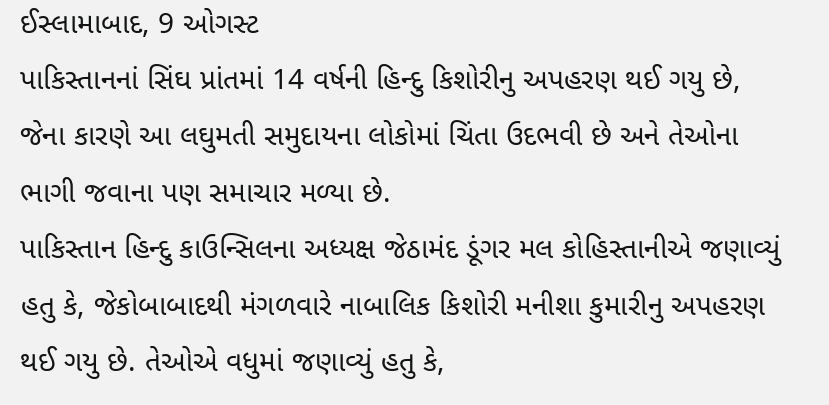ઈસ્લામાબાદ, 9 ઓગસ્ટ
પાકિસ્તાનનાં સિંઘ પ્રાંતમાં 14 વર્ષની હિન્દુ કિશોરીનુ અપહરણ થઈ ગયુ છે, જેના કારણે આ લઘુમતી સમુદાયના લોકોમાં ચિંતા ઉદભવી છે અને તેઓના ભાગી જવાના પણ સમાચાર મળ્યા છે.
પાકિસ્તાન હિન્દુ કાઉન્સિલના અધ્યક્ષ જેઠામંદ ડૂંગર મલ કોહિસ્તાનીએ જણાવ્યું હતુ કે, જેકોબાબાદથી મંગળવારે નાબાલિક કિશોરી મનીશા કુમારીનુ અપહરણ થઈ ગયુ છે. તેઓએ વધુમાં જણાવ્યું હતુ કે,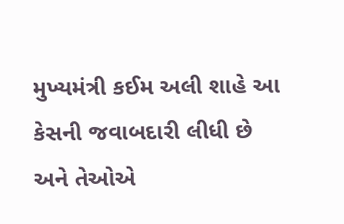મુખ્યમંત્રી કઈમ અલી શાહે આ કેસની જવાબદારી લીધી છે અને તેઓએ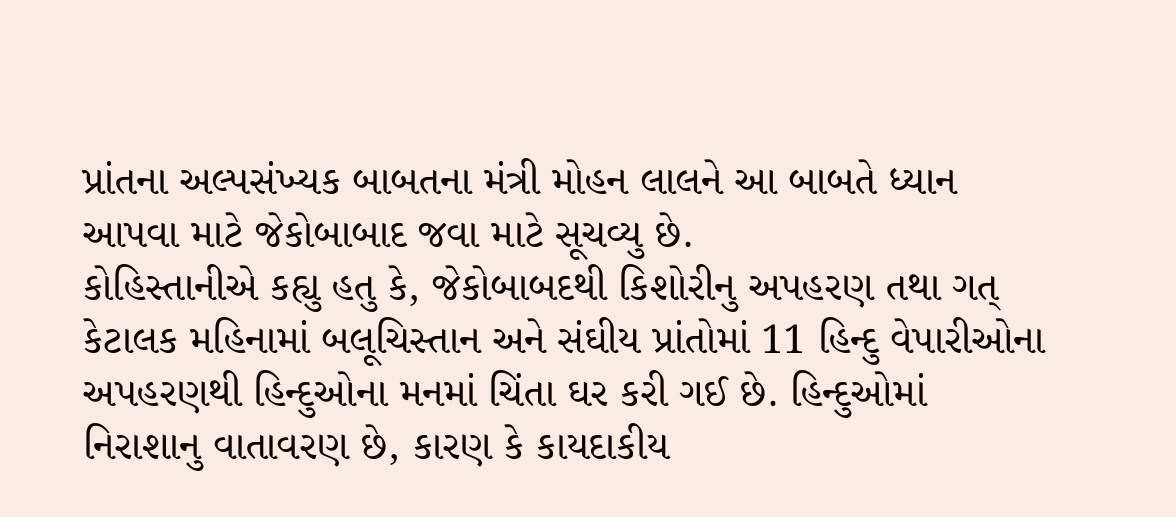પ્રાંતના અલ્પસંખ્યક બાબતના મંત્રી મોહન લાલને આ બાબતે ધ્યાન આપવા માટે જેકોબાબાદ જવા માટે સૂચવ્યુ છે.
કોહિસ્તાનીએ કહ્યુ હતુ કે, જેકોબાબદથી કિશોરીનુ અપહરણ તથા ગત્ કેટાલક મહિનામાં બલૂચિસ્તાન અને સંઘીય પ્રાંતોમાં 11 હિન્દુ વેપારીઓના અપહરણથી હિન્દુઓના મનમાં ચિંતા ઘર કરી ગઈ છે. હિન્દુઓમાં નિરાશાનુ વાતાવરણ છે, કારણ કે કાયદાકીય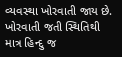વ્યવસ્થા ખોરવાતી જાય છે. ખોરવાતી જતી સ્થિતિથી માત્ર હિન્દુ જ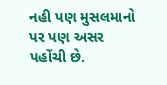નહી પણ મુસલમાનો પર પણ અસર પહોંચી છે.